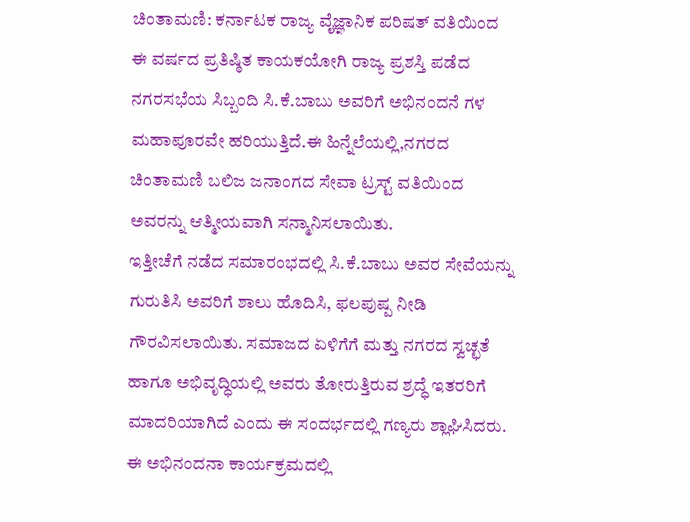ಚಿಂತಾಮಣಿ: ಕರ್ನಾಟಕ ರಾಜ್ಯ ವೈಜ್ಞಾನಿಕ ಪರಿಷತ್ ವತಿಯಿಂದ ಈ ವರ್ಷದ ಪ್ರತಿಷ್ಠಿತ ಕಾಯಕಯೋಗಿ ರಾಜ್ಯ ಪ್ರಶಸ್ತಿ ಪಡೆದ ನಗರಸಭೆಯ ಸಿಬ್ಬಂದಿ ಸಿ.ಕೆ.ಬಾಬು ಅವರಿಗೆ ಅಭಿನಂದನೆ ಗಳ ಮಹಾಪೂರವೇ ಹರಿಯುತ್ತಿದೆ.ಈ ಹಿನ್ನೆಲೆಯಲ್ಲಿ,ನಗರದ ಚಿಂತಾಮಣಿ ಬಲಿಜ ಜನಾಂಗದ ಸೇವಾ ಟ್ರಸ್ಟ್ ವತಿಯಿಂದ ಅವರನ್ನು ಆತ್ಮೀಯವಾಗಿ ಸನ್ಮಾನಿಸಲಾಯಿತು.
ಇತ್ತೀಚೆಗೆ ನಡೆದ ಸಮಾರಂಭದಲ್ಲಿ ಸಿ.ಕೆ.ಬಾಬು ಅವರ ಸೇವೆಯನ್ನು ಗುರುತಿಸಿ ಅವರಿಗೆ ಶಾಲು ಹೊದಿಸಿ, ಫಲಪುಷ್ಪ ನೀಡಿ ಗೌರವಿಸಲಾಯಿತು. ಸಮಾಜದ ಏಳಿಗೆಗೆ ಮತ್ತು ನಗರದ ಸ್ವಚ್ಛತೆ ಹಾಗೂ ಅಭಿವೃದ್ಧಿಯಲ್ಲಿ ಅವರು ತೋರುತ್ತಿರುವ ಶ್ರದ್ಧೆ ಇತರರಿಗೆ ಮಾದರಿಯಾಗಿದೆ ಎಂದು ಈ ಸಂದರ್ಭದಲ್ಲಿ ಗಣ್ಯರು ಶ್ಲಾಘಿಸಿದರು.
ಈ ಅಭಿನಂದನಾ ಕಾರ್ಯಕ್ರಮದಲ್ಲಿ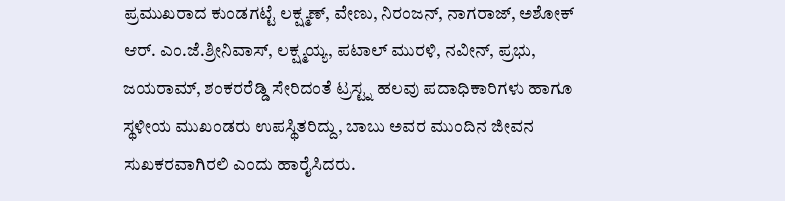ಪ್ರಮುಖರಾದ ಕುಂಡಗಟ್ಟೆ ಲಕ್ಷ್ಮಣ್, ವೇಣು, ನಿರಂಜನ್, ನಾಗರಾಜ್, ಅಶೋಕ್ ಆರ್. ಎಂ.ಜೆ.ಶ್ರೀನಿವಾಸ್, ಲಕ್ಷ್ಮಯ್ಯ, ಪಟಾಲ್ ಮುರಳಿ, ನವೀನ್, ಪ್ರಭು, ಜಯರಾಮ್, ಶಂಕರರೆಡ್ಡಿ ಸೇರಿದಂತೆ ಟ್ರಸ್ಟ್ನ ಹಲವು ಪದಾಧಿಕಾರಿಗಳು ಹಾಗೂ ಸ್ಥಳೀಯ ಮುಖಂಡರು ಉಪಸ್ಥಿತರಿದ್ದು, ಬಾಬು ಅವರ ಮುಂದಿನ ಜೀವನ ಸುಖಕರವಾಗಿರಲಿ ಎಂದು ಹಾರೈಸಿದರು.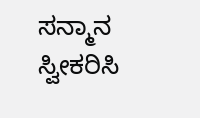ಸನ್ಮಾನ ಸ್ವೀಕರಿಸಿ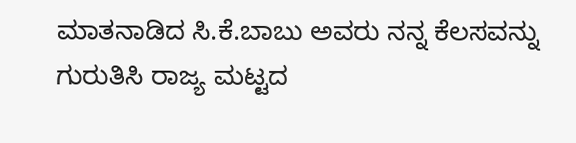ಮಾತನಾಡಿದ ಸಿ.ಕೆ.ಬಾಬು ಅವರು ನನ್ನ ಕೆಲಸವನ್ನು ಗುರುತಿಸಿ ರಾಜ್ಯ ಮಟ್ಟದ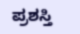ಪ್ರಶಸ್ತಿ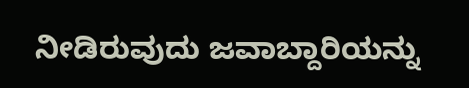ನೀಡಿರುವುದು ಜವಾಬ್ದಾರಿಯನ್ನು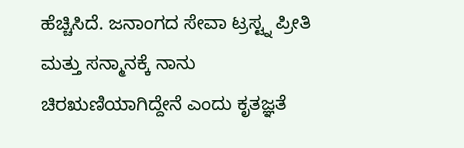ಹೆಚ್ಚಿಸಿದೆ. ಜನಾಂಗದ ಸೇವಾ ಟ್ರಸ್ಟ್ನ ಪ್ರೀತಿ ಮತ್ತು ಸನ್ಮಾನಕ್ಕೆ ನಾನು ಚಿರಋಣಿಯಾಗಿದ್ದೇನೆ ಎಂದು ಕೃತಜ್ಞತೆ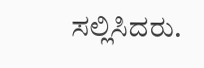ಸಲ್ಲಿಸಿದರು.